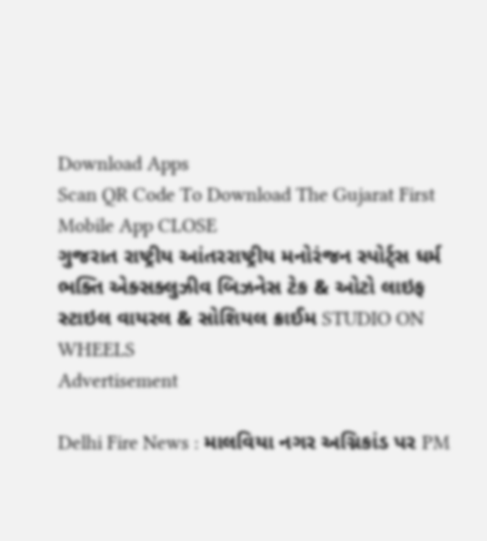Download Apps
Scan QR Code To Download The Gujarat First Mobile App CLOSE
ગુજરાત રાષ્ટ્રીય આંતરરાષ્ટ્રીય મનોરંજન સ્પોર્ટ્સ ધર્મ ભક્તિ એક્સક્લુઝીવ બિઝનેસ ટેક & ઓટો લાઇફ સ્ટાઇલ વાયરલ & સોશિયલ ક્રાઈમ STUDIO ON WHEELS
Advertisement

Delhi Fire News : માલવિયા નગર અગ્નિકાંડ પર PM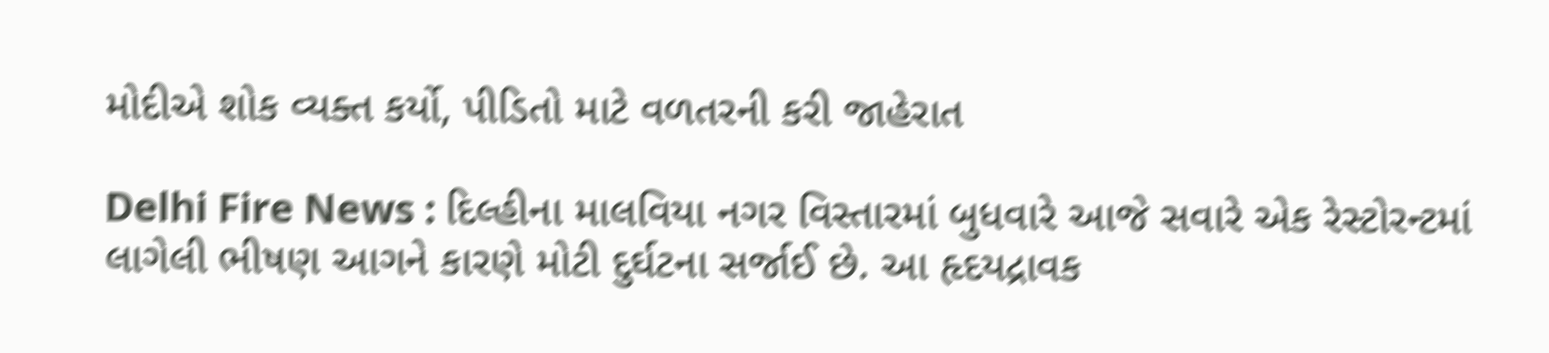મોદીએ શોક વ્યક્ત કર્યો, પીડિતો માટે વળતરની કરી જાહેરાત

Delhi Fire News : દિલ્હીના માલવિયા નગર વિસ્તારમાં બુધવારે આજે સવારે એક રેસ્ટોરન્ટમાં લાગેલી ભીષણ આગને કારણે મોટી દુર્ઘટના સર્જાઈ છે. આ હૃદયદ્રાવક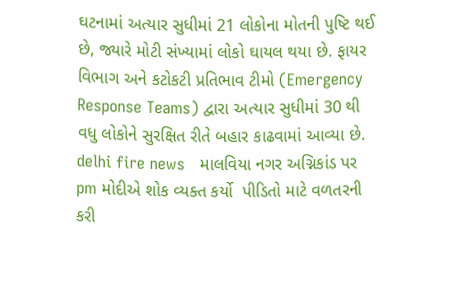ઘટનામાં અત્યાર સુધીમાં 21 લોકોના મોતની પુષ્ટિ થઈ છે, જ્યારે મોટી સંખ્યામાં લોકો ઘાયલ થયા છે. ફાયર વિભાગ અને કટોકટી પ્રતિભાવ ટીમો (Emergency Response Teams) દ્વારા અત્યાર સુધીમાં 30 થી વધુ લોકોને સુરક્ષિત રીતે બહાર કાઢવામાં આવ્યા છે.
delhi fire news   માલવિયા નગર અગ્નિકાંડ પર pm મોદીએ શોક વ્યક્ત કર્યો  પીડિતો માટે વળતરની કરી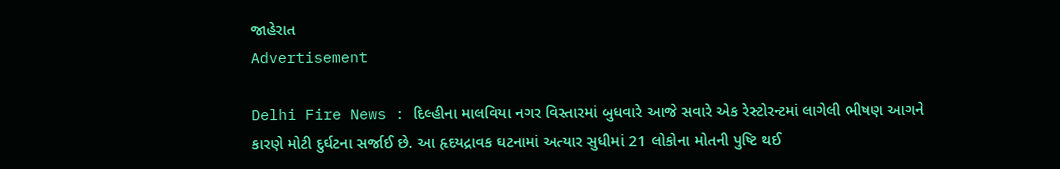જાહેરાત
Advertisement

Delhi Fire News : દિલ્હીના માલવિયા નગર વિસ્તારમાં બુધવારે આજે સવારે એક રેસ્ટોરન્ટમાં લાગેલી ભીષણ આગને કારણે મોટી દુર્ઘટના સર્જાઈ છે. આ હૃદયદ્રાવક ઘટનામાં અત્યાર સુધીમાં 21 લોકોના મોતની પુષ્ટિ થઈ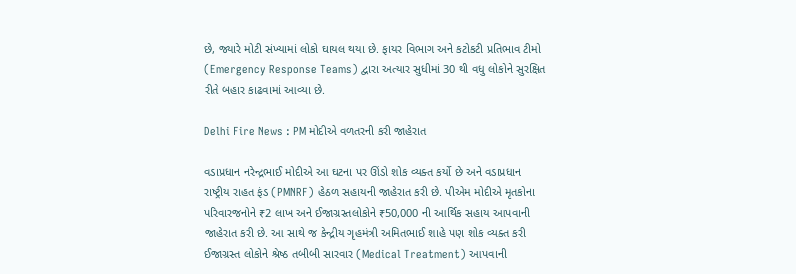છે, જ્યારે મોટી સંખ્યામાં લોકો ઘાયલ થયા છે. ફાયર વિભાગ અને કટોકટી પ્રતિભાવ ટીમો (Emergency Response Teams) દ્વારા અત્યાર સુધીમાં 30 થી વધુ લોકોને સુરક્ષિત રીતે બહાર કાઢવામાં આવ્યા છે.

Delhi Fire News : PM મોદીએ વળતરની કરી જાહેરાત

વડાપ્રધાન નરેન્દ્રભાઈ મોદીએ આ ઘટના પર ઊંડો શોક વ્યક્ત કર્યો છે અને વડાપ્રધાન રાષ્ટ્રીય રાહત ફંડ (PMNRF) હેઠળ સહાયની જાહેરાત કરી છે. પીએમ મોદીએ મૃતકોના પરિવારજનોને ₹2 લાખ અને ઈજાગ્રસ્તલોકોને ₹50,000 ની આર્થિક સહાય આપવાની જાહેરાત કરી છે. આ સાથે જ કેન્દ્રીય ગૃહમંત્રી અમિતભાઈ શાહે પણ શોક વ્યક્ત કરી ઈજાગ્રસ્ત લોકોને શ્રેષ્ઠ તબીબી સારવાર (Medical Treatment) આપવાની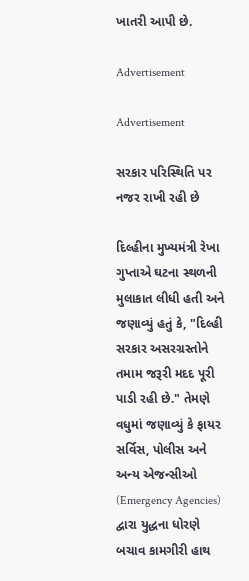ખાતરી આપી છે.

Advertisement

Advertisement

સરકાર પરિસ્થિતિ પર નજર રાખી રહી છે

દિલ્હીના મુખ્યમંત્રી રેખા ગુપ્તાએ ઘટના સ્થળની મુલાકાત લીધી હતી અને જણાવ્યું હતું કે, "દિલ્હી સરકાર અસરગ્રસ્તોને તમામ જરૂરી મદદ પૂરી પાડી રહી છે." તેમણે વધુમાં જણાવ્યું કે ફાયર સર્વિસ, પોલીસ અને અન્ય એજન્સીઓ (Emergency Agencies) દ્વારા યુદ્ધના ધોરણે બચાવ કામગીરી હાથ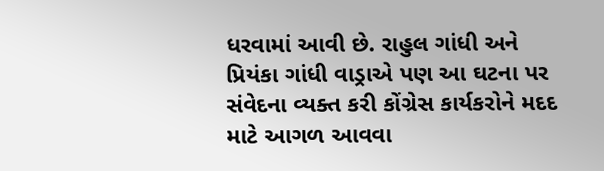ધરવામાં આવી છે. રાહુલ ગાંધી અને પ્રિયંકા ગાંધી વાડ્રાએ પણ આ ઘટના પર સંવેદના વ્યક્ત કરી કોંગ્રેસ કાર્યકરોને મદદ માટે આગળ આવવા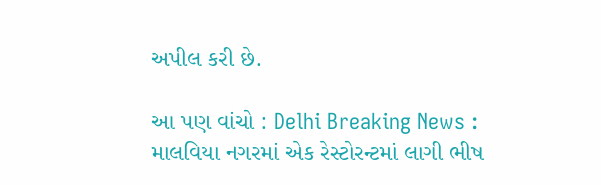અપીલ કરી છે.

આ પણ વાંચો : Delhi Breaking News : માલવિયા નગરમાં એક રેસ્ટોરન્ટમાં લાગી ભીષ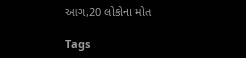આગ,20 લોકોના મોત

Tags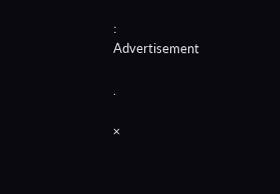:
Advertisement

.

×